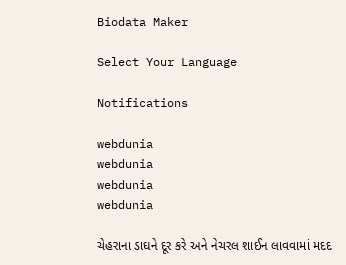Biodata Maker

Select Your Language

Notifications

webdunia
webdunia
webdunia
webdunia

ચેહરાના ડાઘને દૂર કરે અને નેચરલ શાઈન લાવવામાં મદદ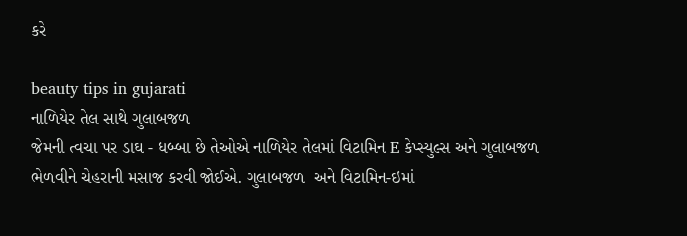કરે

beauty tips in gujarati
નાળિયેર તેલ સાથે ગુલાબજળ
જેમની ત્વચા પર ડાઘ - ધબ્બા છે તેઓએ નાળિયેર તેલમાં વિટામિન E કેપ્સ્યુલ્સ અને ગુલાબજળ ભેળવીને ચેહરાની મસાજ કરવી જોઈએ. ગુલાબજળ  અને વિટામિન-ઇમાં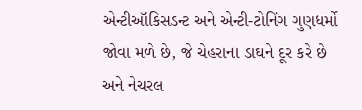એન્ટીઑકિસડન્ટ અને એન્ટી-ટોનિંગ ગુણધર્મો જોવા મળે છે, જે ચેહરાના ડાઘને દૂર કરે છે અને નેચરલ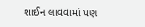શાઈન લાવવામાં પણ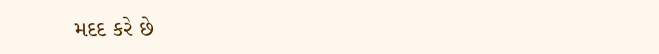મદદ કરે છે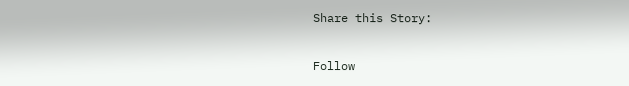Share this Story:

Follow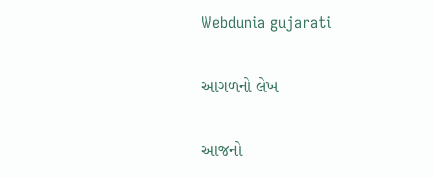Webdunia gujarati

આગળનો લેખ

આજનો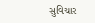સુવિચાર